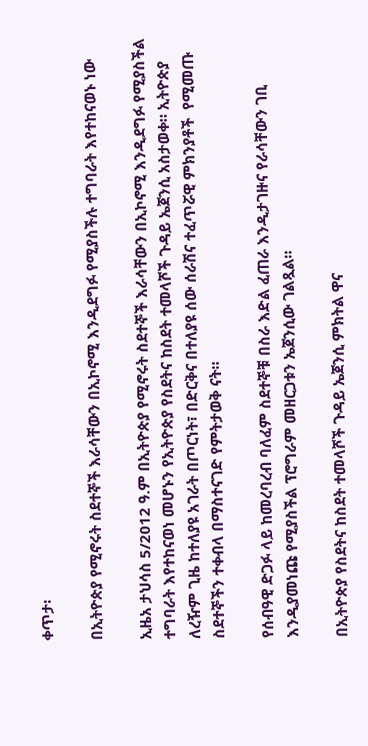ቀጥታ፡

በኢትዮጵያ የሚኖሩት ስደተኞች እራሳቸውን በኢኮኖሚ እንዲደግፉ የሚያስችሉ ተግባራት እየተከናወኑ ነው

ኢዜአ ታህሳስ 5/2012 ዓ.ም በኢትዮጵያ የሚኖሩት ስደተኞች እራሳቸውን በኢኮኖሚ እንዲደግፉ የሚያስችል ተግባራት እየተከናወነ መሆኑን የኢትዮጵያ የስደትና ከስደት ተመላሾች ጉዳይ ኤጀንሲ አስታወቀ። ኢትዮጵያ ለረዥም ጊዜ ከተለያዩ አገራት በጦርነት፣ በድርቅና በተለያዩ ሰው ሰራሽና ተፈጥሯዊ ምክንያቶች  የሚመጡ ስደተኞችን ተቀብላ በማስተናገድ የምትታወቅ ናት።

የሰብዓዊ ድጋፉ ላይ ከመረባረብ ባለፈም ስደተኞቹ በስራ እድል ፈጠራ እንዲታገዙና የራሳቸውን ገቢ እንዲያመነጩ የሚያስችል ፕሮግራም መዘርጋቱን ኤጀንሲው ገልጿል።

በኢትዮጵያ የስደትና ከስደት ተመላሾች ጉዳይ ኤጀንሲ ምክትል ዋና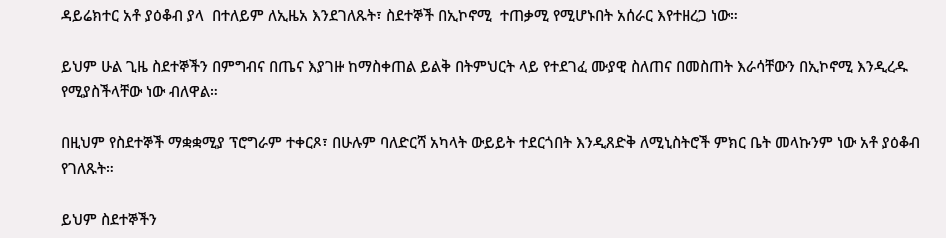ዳይሬክተር አቶ ያዕቆብ ያላ  በተለይም ለኢዜአ እንደገለጹት፣ ስደተኞች በኢኮኖሚ  ተጠቃሚ የሚሆኑበት አሰራር እየተዘረጋ ነው።

ይህም ሁል ጊዜ ስደተኞችን በምግብና በጤና እያገዙ ከማስቀጠል ይልቅ በትምህርት ላይ የተደገፈ ሙያዊ ስለጠና በመስጠት እራሳቸውን በኢኮኖሚ እንዲረዱ የሚያስችላቸው ነው ብለዋል።

በዚህም የስደተኞች ማቋቋሚያ ፕሮግራም ተቀርጾ፣ በሁሉም ባለድርሻ አካላት ውይይት ተደርጎበት እንዲጸድቅ ለሚኒስትሮች ምክር ቤት መላኩንም ነው አቶ ያዕቆብ የገለጹት።

ይህም ስደተኞችን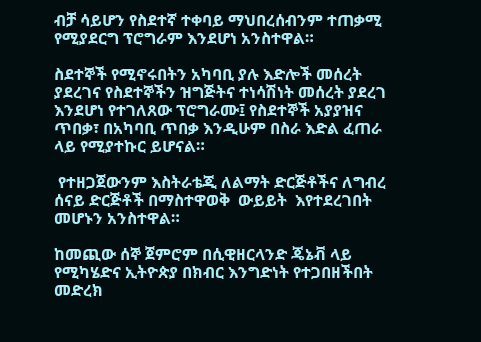ብቻ ሳይሆን የስደተኛ ተቀባይ ማህበረሰብንም ተጠቃሚ የሚያደርግ ፕሮግራም እንደሆነ አንስተዋል።

ስደተኞች የሚኖሩበትን አካባቢ ያሉ እድሎች መሰረት ያደረገና የስደተኞችን ዝግጅትና ተነሳሽነት መሰረት ያደረገ እንደሆነ የተገለጸው ፕሮግራሙ፤ የስደተኞች አያያዝና ጥበቃ፣ በአካባቢ ጥበቃ እንዲሁም በስራ እድል ፈጠራ ላይ የሚያተኩር ይሆናል።

 የተዘጋጀውንም እስትራቴጂ ለልማት ድርጅቶችና ለግብረ ሰናይ ድርጅቶች በማስተዋወቅ  ውይይት  እየተደረገበት መሆኑን አንስተዋል።

ከመጪው ሰኞ ጀምሮም በሲዊዘርላንድ ጄኔቭ ላይ የሚካሄድና ኢትዮጵያ በክብር እንግድነት የተጋበዘችበት መድረክ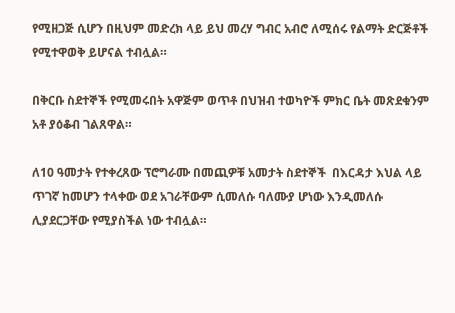የሚዘጋጅ ሲሆን በዚህም መድረክ ላይ ይህ መረሃ ግብር አብሮ ለሚሰሩ የልማት ድርጅቶች የሚተዋወቅ ይሆናል ተብሏል።

በቅርቡ ስደተኞች የሚመሩበት አዋጅም ወጥቶ በህዝብ ተወካዮች ምክር ቤት መጽደቁንም አቶ ያዕቆብ ገልጸዋል።

ለ10 ዓመታት የተቀረጸው ፕሮግራሙ በመጪዎቹ አመታት ስደተኞች  በእርዳታ እህል ላይ ጥገኛ ከመሆን ተላቀው ወደ አገራቸውም ሲመለሱ ባለሙያ ሆነው እንዲመለሱ ሊያደርጋቸው የሚያስችል ነው ተብሏል።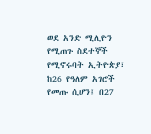ወደ አንድ ሚሊዮን የሚጠጉ ስደተኞች የሚኖሩባት ኢትዮጵያ፣  ከ26 የዓለም አገሮች የመጡ ሲሆን፤ በ27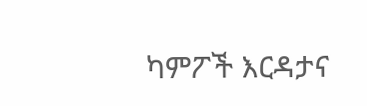ካምፖች እርዳታና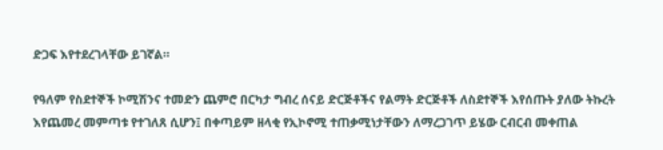ድጋፍ እየተደረገላቸው ይገኛል።

የዓለም የስደተኞች ኮሚሽንና ተመድን ጨምሮ በርካታ ግብረ ሰናይ ድርጅቶችና የልማት ድርጅቶች ለስደተኞች እየሰጡት ያለው ትኩረት እየጨመረ መምጣቱ የተገለጸ ሲሆን፤ በቀጣይም ዘላቂ የኢኮኖሚ ተጠቃሚነታቸውን ለማረጋገጥ ይሄው ርብርብ መቀጠል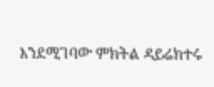እንደሚገባው ምክትል ዳይሬክተሩ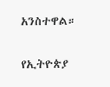አንስተዋል።

የኢትዮጵያ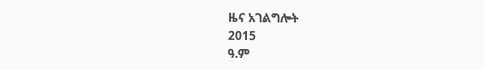ዜና አገልግሎት
2015
ዓ.ም